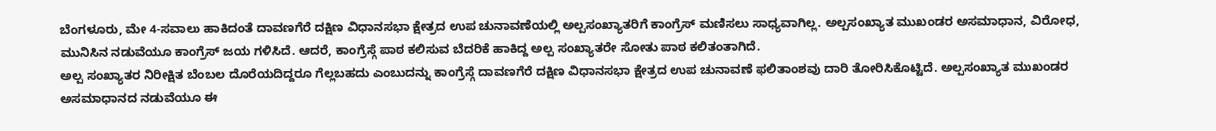ಬೆಂಗಳೂರು, ಮೇ 4-ಸವಾಲು ಹಾಕಿದಂತೆ ದಾವಣಗೆರೆ ದಕ್ಷಿಣ ವಿಧಾನಸಭಾ ಕ್ಷೇತ್ರದ ಉಪ ಚುನಾವಣೆಯಲ್ಲಿ ಅಲ್ಪಸಂಖ್ಯಾತರಿಗೆ ಕಾಂಗ್ರೆಸ್ ಮಣಿಸಲು ಸಾಧ್ಯವಾಗಿಲ್ಲ. ಅಲ್ಪಸಂಖ್ಯಾತ ಮುಖಂಡರ ಅಸಮಾಧಾನ, ವಿರೋಧ, ಮುನಿಸಿನ ನಡುವೆಯೂ ಕಾಂಗ್ರೆಸ್ ಜಯ ಗಳಿಸಿದೆ. ಆದರೆ, ಕಾಂಗ್ರೆಸ್ಗೆ ಪಾಠ ಕಲಿಸುವ ಬೆದರಿಕೆ ಹಾಕಿದ್ದ ಅಲ್ಪ ಸಂಖ್ಯಾತರೇ ಸೋತು ಪಾಠ ಕಲಿತಂತಾಗಿದೆ.
ಅಲ್ಪ ಸಂಖ್ಯಾತರ ನಿರೀಕ್ಷಿತ ಬೆಂಬಲ ದೊರೆಯದಿದ್ದರೂ ಗೆಲ್ಲಬಹದು ಎಂಬುದನ್ನು ಕಾಂಗ್ರೆಸ್ಗೆ ದಾವಣಗೆರೆ ದಕ್ಷಿಣ ವಿಧಾನಸಭಾ ಕ್ಷೇತ್ರದ ಉಪ ಚುನಾವಣೆ ಫಲಿತಾಂಶವು ದಾರಿ ತೋರಿಸಿಕೊಟ್ಟಿದೆ. ಅಲ್ಪಸಂಖ್ಯಾತ ಮುಖಂಡರ ಅಸಮಾಧಾನದ ನಡುವೆಯೂ ಈ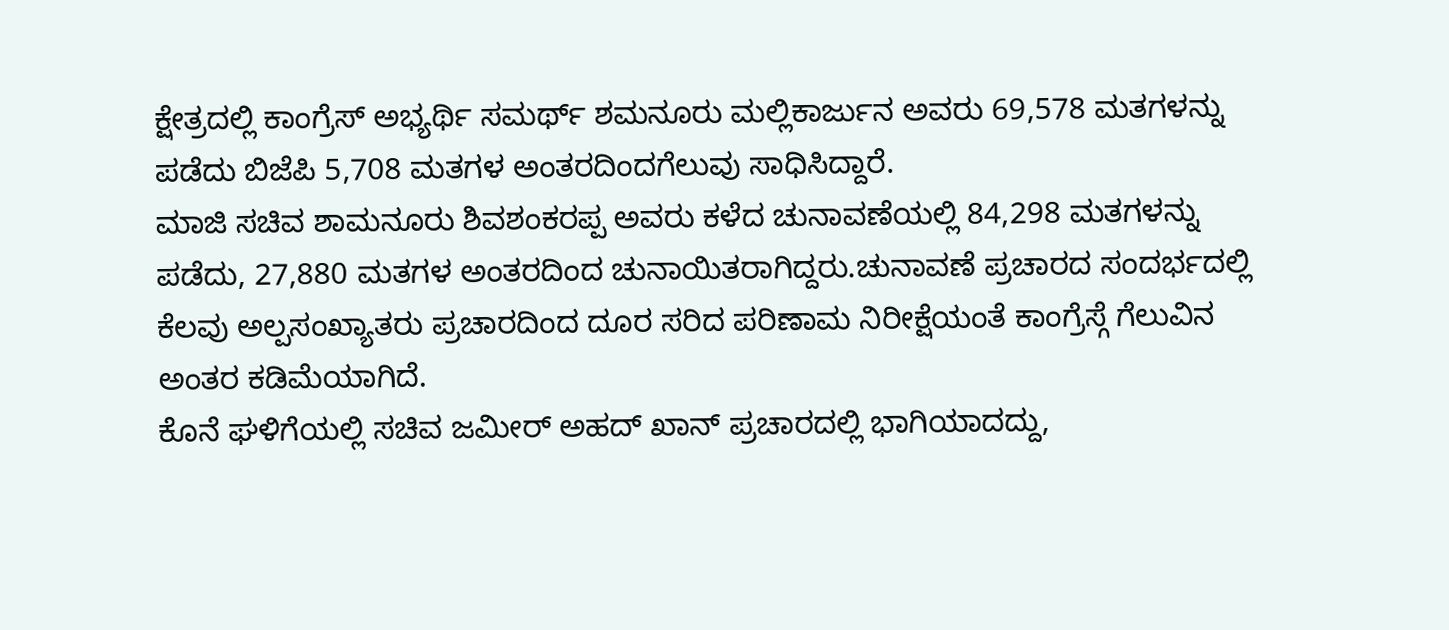ಕ್ಷೇತ್ರದಲ್ಲಿ ಕಾಂಗ್ರೆಸ್ ಅಭ್ಯರ್ಥಿ ಸಮರ್ಥ್ ಶಮನೂರು ಮಲ್ಲಿಕಾರ್ಜುನ ಅವರು 69,578 ಮತಗಳನ್ನು ಪಡೆದು ಬಿಜೆಪಿ 5,708 ಮತಗಳ ಅಂತರದಿಂದಗೆಲುವು ಸಾಧಿಸಿದ್ದಾರೆ.
ಮಾಜಿ ಸಚಿವ ಶಾಮನೂರು ಶಿವಶಂಕರಪ್ಪ ಅವರು ಕಳೆದ ಚುನಾವಣೆಯಲ್ಲಿ 84,298 ಮತಗಳನ್ನು ಪಡೆದು, 27,880 ಮತಗಳ ಅಂತರದಿಂದ ಚುನಾಯಿತರಾಗಿದ್ದರು.ಚುನಾವಣೆ ಪ್ರಚಾರದ ಸಂದರ್ಭದಲ್ಲಿ ಕೆಲವು ಅಲ್ಪಸಂಖ್ಯಾತರು ಪ್ರಚಾರದಿಂದ ದೂರ ಸರಿದ ಪರಿಣಾಮ ನಿರೀಕ್ಷೆಯಂತೆ ಕಾಂಗ್ರೆಸ್ಗೆ ಗೆಲುವಿನ ಅಂತರ ಕಡಿಮೆಯಾಗಿದೆ.
ಕೊನೆ ಘಳಿಗೆಯಲ್ಲಿ ಸಚಿವ ಜಮೀರ್ ಅಹದ್ ಖಾನ್ ಪ್ರಚಾರದಲ್ಲಿ ಭಾಗಿಯಾದದ್ದು,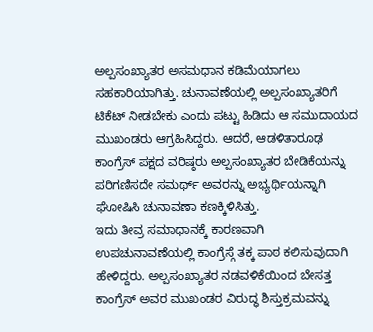ಅಲ್ಪಸಂಖ್ಯಾತರ ಅಸಮಧಾನ ಕಡಿಮೆಯಾಗಲು ಸಹಕಾರಿಯಾಗಿತ್ತು. ಚುನಾವಣೆಯಲ್ಲಿ ಅಲ್ಪಸಂಖ್ಯಾತರಿಗೆ ಟಿಕೆಟ್ ನೀಡಬೇಕು ಎಂದು ಪಟ್ಟು ಹಿಡಿದು ಆ ಸಮುದಾಯದ ಮುಖಂಡರು ಆಗ್ರಹಿಸಿದ್ದರು. ಆದರೆ, ಆಡಳಿತಾರೂಢ ಕಾಂಗ್ರೆಸ್ ಪಕ್ಷದ ವರಿಷ್ಠರು ಅಲ್ಪಸಂಖ್ಯಾತರ ಬೇಡಿಕೆಯನ್ನು ಪರಿಗಣಿಸದೇ ಸಮರ್ಥ್ ಅವರನ್ನು ಅಭ್ಯರ್ಥಿಯನ್ನಾಗಿ ಘೋಷಿಸಿ ಚುನಾವಣಾ ಕಣಕ್ಕಿಳಿಸಿತ್ತು.
ಇದು ತೀವ್ರ ಸಮಾಧಾನಕ್ಕೆ ಕಾರಣವಾಗಿ ಉಪಚುನಾವಣೆಯಲ್ಲಿ ಕಾಂಗ್ರೆಸ್ಗೆ ತಕ್ಕ ಪಾಠ ಕಲಿಸುವುದಾಗಿ ಹೇಳಿದ್ದರು. ಅಲ್ಪಸಂಖ್ಯಾತರ ನಡವಳಿಕೆಯಿಂದ ಬೇಸತ್ತ ಕಾಂಗ್ರೆಸ್ ಅವರ ಮುಖಂಡರ ವಿರುದ್ಧ ಶಿಸ್ತುಕ್ರಮವನ್ನು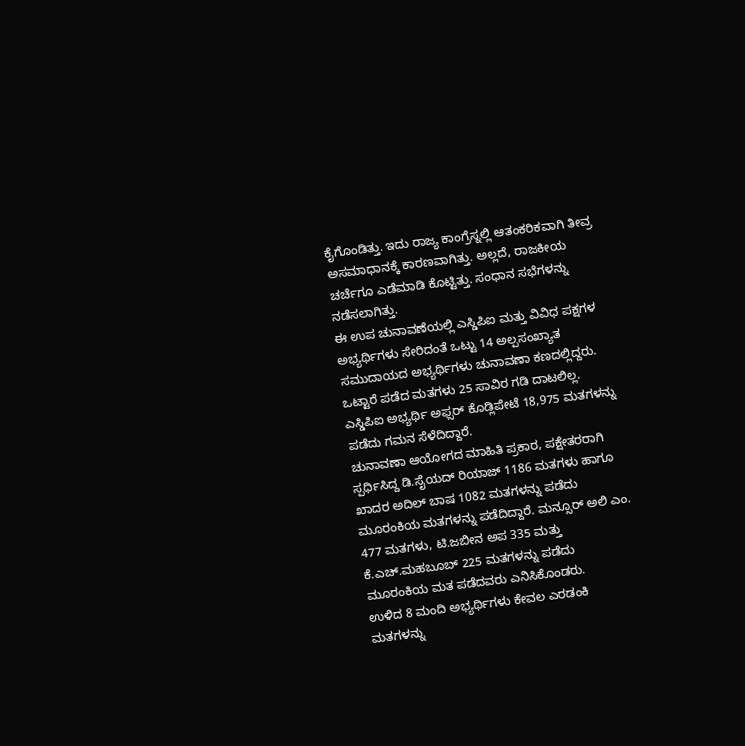ಕೈಗೊಂಡಿತ್ತು. ಇದು ರಾಜ್ಯ ಕಾಂಗ್ರೆಸ್ನಲ್ಲಿ ಆತಂಕರಿಕವಾಗಿ ತೀವ್ರ ಅಸಮಾಧಾನಕ್ಕೆ ಕಾರಣವಾಗಿತ್ತು. ಅಲ್ಲದೆ, ರಾಜಕೀಯ ಚರ್ಚೆಗೂ ಎಡೆಮಾಡಿ ಕೊಟ್ಟಿತ್ತು. ಸಂಧಾನ ಸಭೆಗಳನ್ನು ನಡೆಸಲಾಗಿತ್ತು.
ಈ ಉಪ ಚುನಾವಣೆಯಲ್ಲಿ ಎಸ್ಡಿಪಿಐ ಮತ್ತು ವಿವಿಧ ಪಕ್ಷಗಳ ಅಭ್ಯರ್ಥಿಗಳು ಸೇರಿದಂತೆ ಒಟ್ಟು 14 ಅಲ್ಪಸಂಖ್ಯಾತ ಸಮುದಾಯದ ಅಭ್ಯರ್ಥಿಗಳು ಚುನಾವಣಾ ಕಣದಲ್ಲಿದ್ದರು. ಒಟ್ಟಾರೆ ಪಡೆದ ಮತಗಳು 25 ಸಾವಿರ ಗಡಿ ದಾಟಲಿಲ್ಲ. ಎಸ್ಡಿಪಿಐ ಅಭ್ಯರ್ಥಿ ಅಫ್ಸರ್ ಕೊಡ್ಲಿಪೇಟೆ 18,975 ಮತಗಳನ್ನು ಪಡೆದು ಗಮನ ಸೆಳೆದಿದ್ದಾರೆ.
ಚುನಾವಣಾ ಆಯೋಗದ ಮಾಹಿತಿ ಪ್ರಕಾರ, ಪಕ್ಷೇತರರಾಗಿ ಸ್ಪರ್ಧಿಸಿದ್ದ ಡಿ.ಸೈಯದ್ ರಿಯಾಜ್ 1186 ಮತಗಳು ಹಾಗೂ ಖಾದರ ಅದಿಲ್ ಬಾಷ 1082 ಮತಗಳನ್ನು ಪಡೆದು ಮೂರಂಕಿಯ ಮತಗಳನ್ನು ಪಡೆದಿದ್ದಾರೆ. ಮನ್ಸೂರ್ ಅಲಿ ಎಂ. 477 ಮತಗಳು, ಟಿ.ಜಬೀನ ಅಪ 335 ಮತ್ತು ಕೆ.ಎಚ್.ಮಹಬೂಬ್ 225 ಮತಗಳನ್ನು ಪಡೆದು ಮೂರಂಕಿಯ ಮತ ಪಡೆದವರು ಎನಿಸಿಕೊಂಡರು.
ಉಳಿದ 8 ಮಂದಿ ಅಭ್ಯರ್ಥಿಗಳು ಕೇವಲ ಎರಡಂಕಿ ಮತಗಳನ್ನು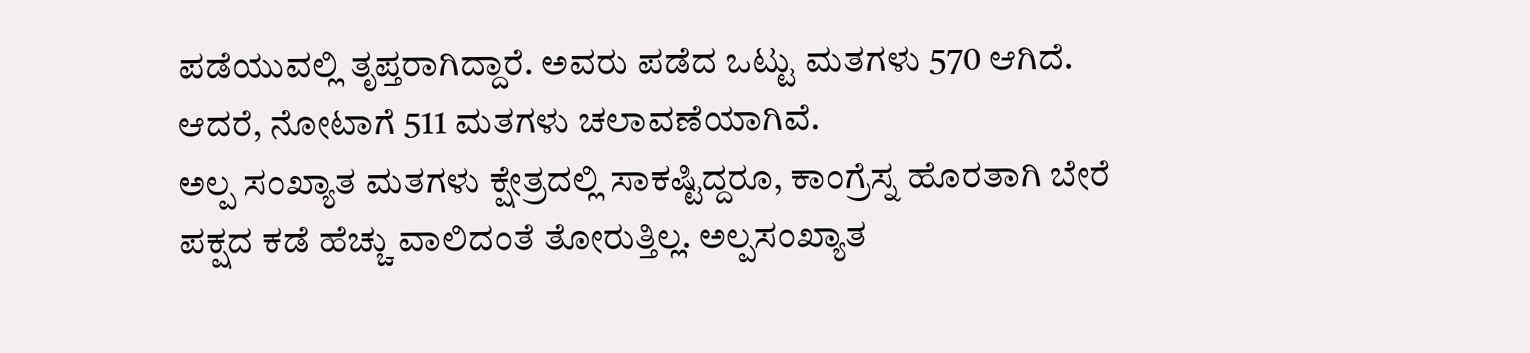ಪಡೆಯುವಲ್ಲಿ ತೃಪ್ತರಾಗಿದ್ದಾರೆ. ಅವರು ಪಡೆದ ಒಟ್ಟು ಮತಗಳು 570 ಆಗಿದೆ. ಆದರೆ, ನೋಟಾಗೆ 511 ಮತಗಳು ಚಲಾವಣೆಯಾಗಿವೆ.
ಅಲ್ಪ ಸಂಖ್ಯಾತ ಮತಗಳು ಕ್ಷೇತ್ರದಲ್ಲಿ ಸಾಕಷ್ಟಿದ್ದರೂ, ಕಾಂಗ್ರೆಸ್ನ ಹೊರತಾಗಿ ಬೇರೆ ಪಕ್ಷದ ಕಡೆ ಹೆಚ್ಚು ವಾಲಿದಂತೆ ತೋರುತ್ತಿಲ್ಲ. ಅಲ್ಪಸಂಖ್ಯಾತ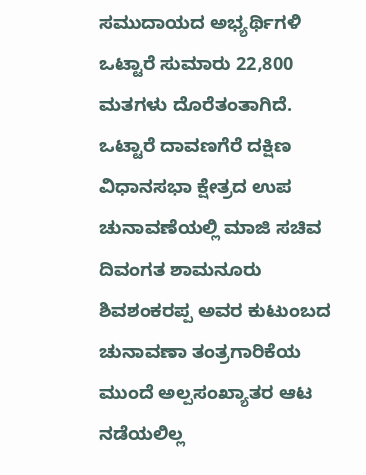ಸಮುದಾಯದ ಅಭ್ಯರ್ಥಿಗಳಿ ಒಟ್ಟಾರೆ ಸುಮಾರು 22,800 ಮತಗಳು ದೊರೆತಂತಾಗಿದೆ.
ಒಟ್ಟಾರೆ ದಾವಣಗೆರೆ ದಕ್ಷಿಣ ವಿಧಾನಸಭಾ ಕ್ಷೇತ್ರದ ಉಪ ಚುನಾವಣೆಯಲ್ಲಿ ಮಾಜಿ ಸಚಿವ ದಿವಂಗತ ಶಾಮನೂರು ಶಿವಶಂಕರಪ್ಪ ಅವರ ಕುಟುಂಬದ ಚುನಾವಣಾ ತಂತ್ರಗಾರಿಕೆಯ ಮುಂದೆ ಅಲ್ಪಸಂಖ್ಯಾತರ ಆಟ ನಡೆಯಲಿಲ್ಲ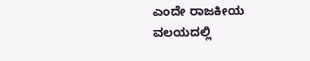ಎಂದೇ ರಾಜಕೀಯ ವಲಯದಲ್ಲಿ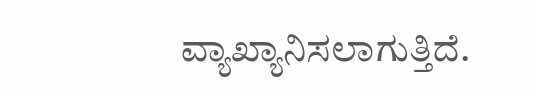ವ್ಯಾಖ್ಯಾನಿಸಲಾಗುತ್ತಿದೆ.